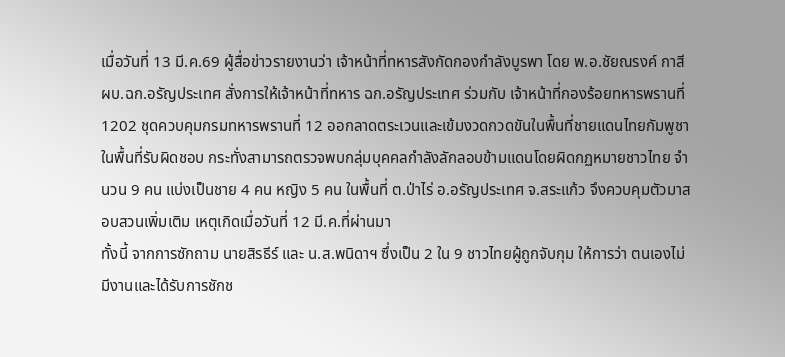เมื่อวันที่ 13 มี.ค.69 ผู้สื่อข่าวรายงานว่า เจ้าหน้าที่ทหารสังกัดกองกำลังบูรพา โดย พ.อ.ชัยณรงค์ กาสี ผบ.ฉก.อรัญประเทศ สั่งการให้เจ้าหน้าที่ทหาร ฉก.อรัญประเทศ ร่วมกับ เจ้าหน้าที่กองร้อยทหารพรานที่ 1202 ชุดควบคุมกรมทหารพรานที่ 12 ออกลาดตระเวนและเข้มงวดกวดขันในพื้นที่ชายแดนไทยกัมพูชาในพื้นที่รับผิดชอบ กระทั่งสามารถตรวจพบกลุ่มบุคคลกำลังลักลอบข้ามแดนโดยผิดกฏหมายชาวไทย จำนวน 9 คน แบ่งเป็นชาย 4 คน หญิง 5 คน ในพื้นที่ ต.ป่าไร่ อ.อรัญประเทศ จ.สระแก้ว จึงควบคุมตัวมาสอบสวนเพิ่มเติม เหตุเกิดเมื่อวันที่ 12 มี.ค.ที่ผ่านมา
ทั้งนี้ จากการซักถาม นายสิรธีร์ และ น.ส.พนิดาฯ ซึ่งเป็น 2 ใน 9 ชาวไทยผู้ถูกจับกุม ให้การว่า ตนเองไม่มีงานและได้รับการชักช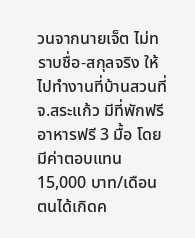วนจากนายเจ็ต ไม่ทราบชื่อ-สกุลจริง ให้ไปทำงานที่บ้านสวนที่ จ.สระแก้ว มีที่พักฟรี อาหารฟรี 3 มื้อ โดยมีค่าตอบแทน 15,000 บาท/เดือน ตนได้เกิดค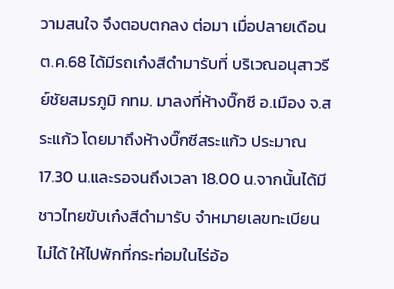วามสนใจ จึงตอบตกลง ต่อมา เมื่อปลายเดือน ต.ค.68 ได้มีรถเก๋งสีดำมารับที่ บริเวณอนุสาวรีย์ชัยสมรภูมิ กทม. มาลงที่ห้างบิ๊กซี อ.เมือง จ.สระแก้ว โดยมาถึงห้างบิ๊กซีสระแก้ว ประมาณ 17.30 น.และรอจนถึงเวลา 18.00 น.จากนั้นได้มีชาวไทยขับเก๋งสีดำมารับ จำหมายเลขทะเบียนไม่ได้ ให้ไปพักที่กระท่อมในไร่อ้อ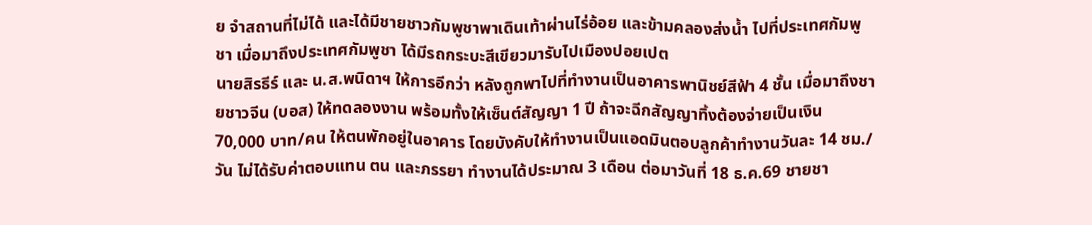ย จำสถานที่ไม่ได้ และได้มีชายชาวกัมพูชาพาเดินเท้าผ่านไร่อ้อย และข้ามคลองส่งน้ำ ไปที่ประเทศกัมพูชา เมื่อมาถึงประเทศกัมพูชา ได้มีรถกระบะสีเขียวมารับไปเมืองปอยเปต
นายสิรธีร์ และ น.ส.พนิดาฯ ให้การอีกว่า หลังถูกพาไปที่ทำงานเป็นอาคารพานิชย์สีฟ้า 4 ชั้น เมื่อมาถึงชายชาวจีน (บอส) ให้ทดลองงาน พร้อมทั้งให้เซ็นต์สัญญา 1 ปี ถ้าจะฉีกสัญญาทิ้งต้องจ่ายเป็นเงิน 70,000 บาท/คน ให้ตนพักอยู่ในอาคาร โดยบังคับให้ทำงานเป็นแอดมินตอบลูกค้าทำงานวันละ 14 ชม./วัน ไม่ได้รับค่าตอบแทน ตน และภรรยา ทำงานได้ประมาณ 3 เดือน ต่อมาวันที่ 18 ธ.ค.69 ชายชา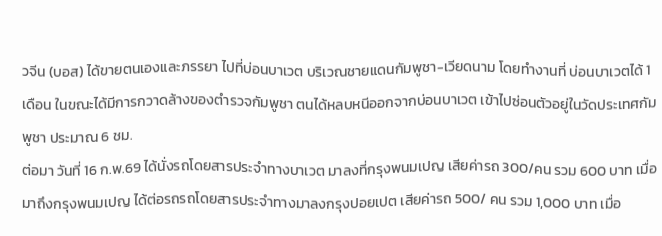วจีน (บอส) ได้ขายตนเองและภรรยา ไปที่บ่อนบาเวต บริเวณชายแดนกัมพูชา-เวียดนาม โดยทำงานที่ บ่อนบาเวตได้ 1 เดือน ในขณะได้มีการกวาดล้างของตำรวจกัมพูชา ตนได้หลบหนีออกจากบ่อนบาเวต เข้าไปซ่อนตัวอยู่ในวัดประเทศกัมพูชา ประมาณ 6 ชม.
ต่อมา วันที่ 16 ก.พ.69 ได้นั่งรถโดยสารประจำทางบาเวต มาลงที่กรุงพนมเปญ เสียค่ารถ 300/คน รวม 600 บาท เมื่อมาถึงกรุงพนมเปญ ได้ต่อรถรถโดยสารประจำทางมาลงกรุงปอยเปต เสียค่ารถ 500/ คน รวม 1,000 บาท เมื่อ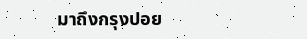มาถึงกรุงปอย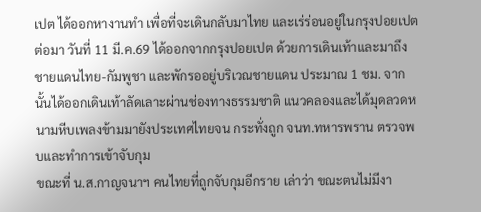เปต ได้ออกหางานทำ เพื่อที่จะเดินกลับมาไทย และเร่ร่อนอยู่ในกรุงปอยเปต ต่อมา วันที่ 11 มี.ค.69 ได้ออกจากกรุงปอยเปต ด้วยการเดินเท้าและมาถึงชายแดนไทย-กัมพูชา และพักรออยู่บริเวณชายแดน ประมาณ 1 ชม. จากนั้นได้ออกเดินเท้าลัดเลาะผ่านช่องทางธรรมชาติ แนวคลองและได้มุดลวดหนามหีบเพลงข้ามมายังประเทศไทยจน กระทั่งถูก จนท.ทหารพราน ตรวจพบและทำการเข้าจับกุม
ขณะที่ น.ส.กาญจนาฯ คนไทยที่ถูกจับกุมอีกราย เล่าว่า ขณะตนไม่มีงา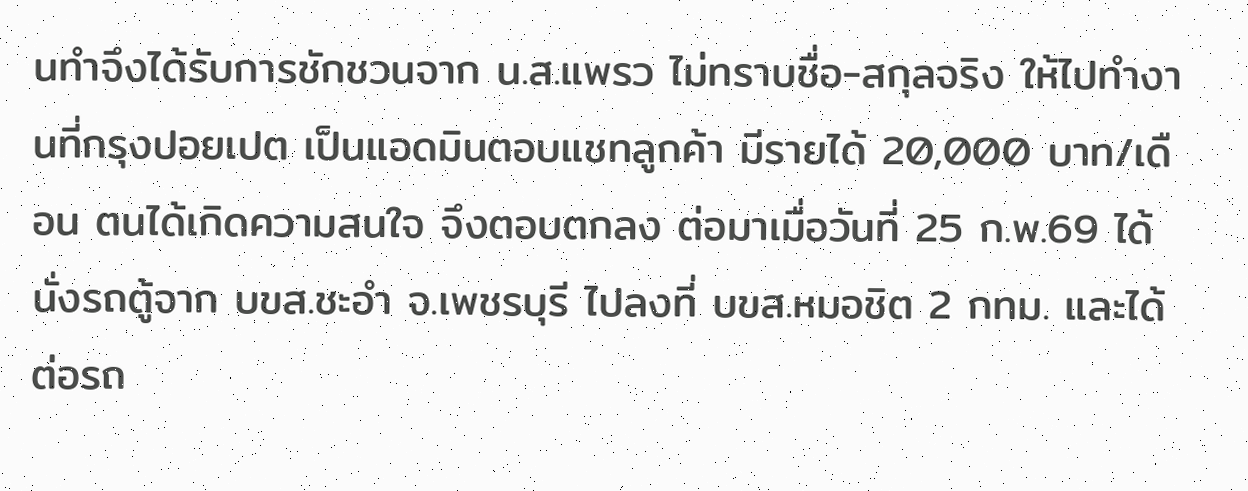นทำจึงได้รับการชักชวนจาก น.ส.แพรว ไม่ทราบชื่อ-สกุลจริง ให้ไปทำงานที่กรุงปอยเปต เป็นแอดมินตอบแชทลูกค้า มีรายได้ 20,000 บาท/เดือน ตนได้เกิดความสนใจ จึงตอบตกลง ต่อมาเมื่อวันที่ 25 ก.พ.69 ได้นั่งรถตู้จาก บขส.ชะอำ จ.เพชรบุรี ไปลงที่ บขส.หมอชิต 2 กทม. และได้ต่อรถ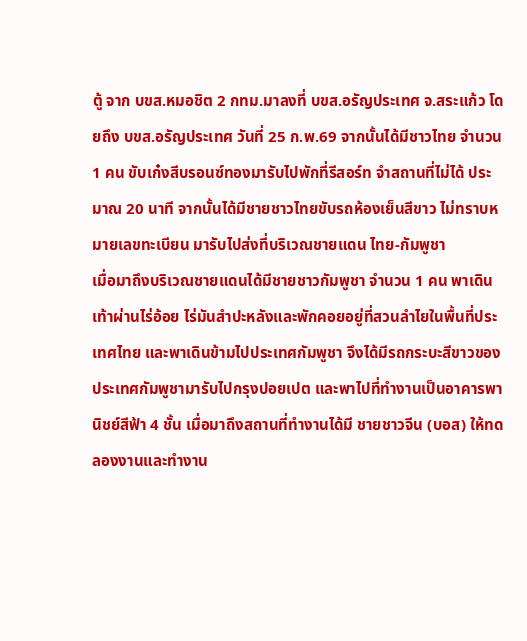ตู้ จาก บขส.หมอชิต 2 กทม.มาลงที่ บขส.อรัญประเทศ จ.สระแก้ว โดยถึง บขส.อรัญประเทศ วันที่ 25 ก.พ.69 จากนั้นได้มีชาวไทย จำนวน 1 คน ขับเก๋งสีบรอนซ์ทองมารับไปพักที่รีสอร์ท จำสถานที่ไม่ได้ ประมาณ 20 นาที จากนั้นได้มีชายชาวไทยขับรถห้องเย็นสีขาว ไม่ทราบหมายเลขทะเบียน มารับไปส่งที่บริเวณชายแดน ไทย-กัมพูชา
เมื่อมาถึงบริเวณชายแดนได้มีชายชาวกัมพูชา จำนวน 1 คน พาเดินเท้าผ่านไร่อ้อย ไร่มันสำปะหลังและพักคอยอยู่ที่สวนลำไยในพื้นที่ประเทศไทย และพาเดินข้ามไปประเทศกัมพูชา จึงได้มีรถกระบะสีขาวของประเทศกัมพูชามารับไปกรุงปอยเปต และพาไปที่ทำงานเป็นอาคารพานิชย์สีฟ้า 4 ชั้น เมื่อมาถึงสถานที่ทำงานได้มี ชายชาวจีน (บอส) ให้ทดลองงานและทำงาน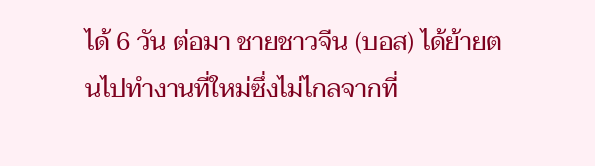ได้ 6 วัน ต่อมา ชายชาวจีน (บอส) ได้ย้ายตนไปทำงานที่ใหม่ซึ่งไม่ไกลจากที่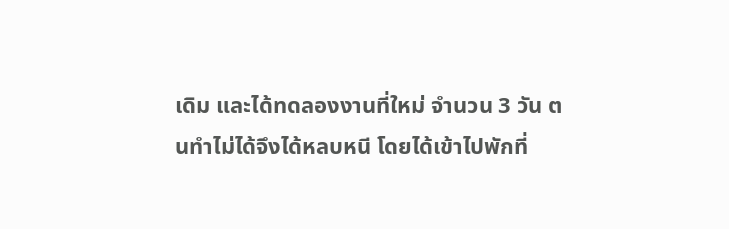เดิม และได้ทดลองงานที่ใหม่ จำนวน 3 วัน ตนทำไม่ได้จึงได้หลบหนี โดยได้เข้าไปพักที่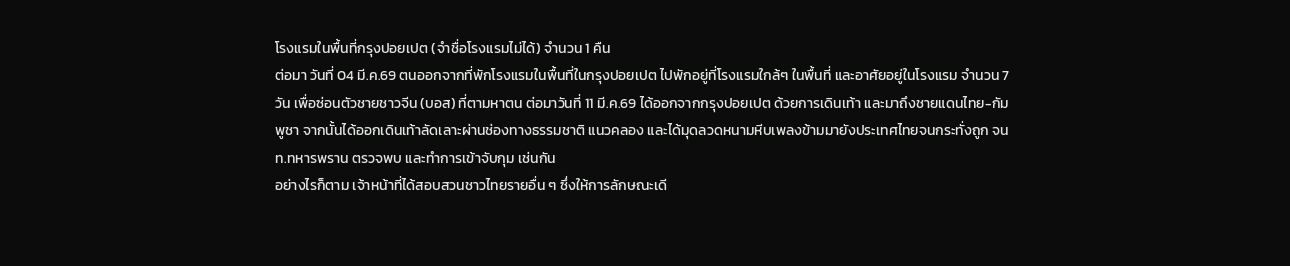โรงแรมในพื้นที่กรุงปอยเปต (จำชื่อโรงแรมไม่ได้) จำนวน 1 คืน
ต่อมา วันที่ 04 มี.ค.69 ตนออกจากที่พักโรงแรมในพื้นที่ในกรุงปอยเปต ไปพักอยู่ที่โรงแรมใกล้ๆ ในพื้นที่ และอาศัยอยู่ในโรงแรม จำนวน 7 วัน เพื่อซ่อนตัวชายชาวจีน (บอส) ที่ตามหาตน ต่อมาวันที่ 11 มี.ค.69 ได้ออกจากกรุงปอยเปต ด้วยการเดินเท้า และมาถึงชายแดนไทย-กัมพูชา จากนั้นได้ออกเดินเท้าลัดเลาะผ่านช่องทางธรรมชาติ แนวคลอง และได้มุดลวดหนามหีบเพลงข้ามมายังประเทศไทยจนกระทั่งถูก จนท.ทหารพราน ตรวจพบ และทำการเข้าจับกุม เช่นกัน
อย่างไรก็ตาม เจ้าหน้าที่ได้สอบสวนชาวไทยรายอื่น ๆ ซึ่งให้การลักษณะเดี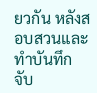ยวกัน หลังสอบสวนและทำบันทึกจับ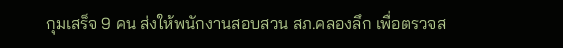กุมเสร็จ 9 คน ส่งให้พนักงานสอบสวน สภ.คลองลึก เพื่อตรวจส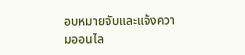อบหมายจับและแจ้งความออนไล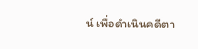น์ เพื่อดำเนินคดีตา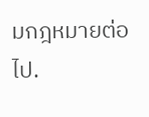มกฎหมายต่อไป.